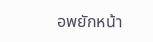อพยักหน้า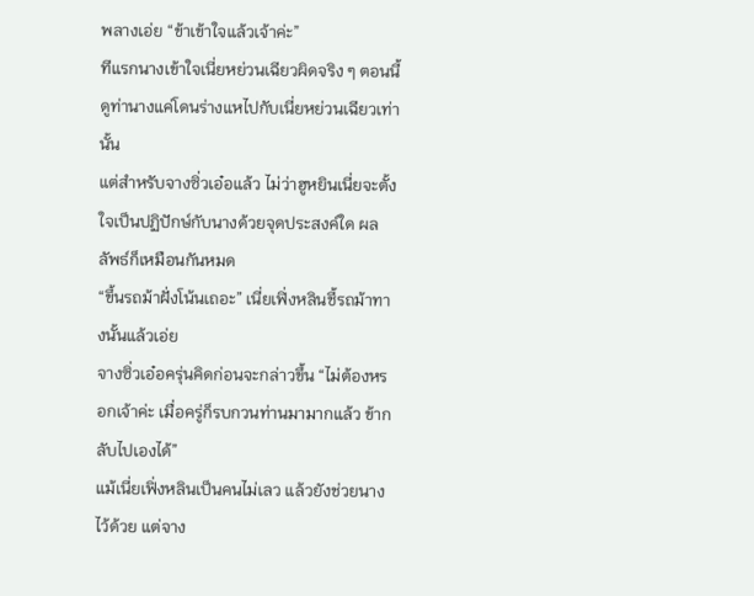พลางเอ่ย “ข้าเข้าใจแล้วเจ้าค่ะ”
ทีแรกนางเข้าใจเนี่ยหย่วนเฉียวผิดจริง ๆ ตอนนี้ดูท่านางแค่โดนร่างแหไปกับเนี่ยหย่วนเฉียวเท่านั้น
แต่สำหรับจางซิ่วเอ๋อแล้ว ไม่ว่าฮูหยินเนี่ยจะตั้งใจเป็นปฏิปักษ์กับนางด้วยจุดประสงค์ใด ผลลัพธ์ก็เหมือนกันหมด
“ขึ้นรถม้าฝั่งโน้นเถอะ” เนี่ยเฟิ่งหลินชี้รถม้าทางนั้นแล้วเอ่ย
จางซิ่วเอ๋อครุ่นคิดก่อนจะกล่าวขึ้น “ไม่ต้องหรอกเจ้าค่ะ เมื่อครู่ก็รบกวนท่านมามากแล้ว ข้ากลับไปเองได้”
แม้เนี่ยเฟิ่งหลินเป็นคนไม่เลว แล้วยังช่วยนางไว้ด้วย แต่จาง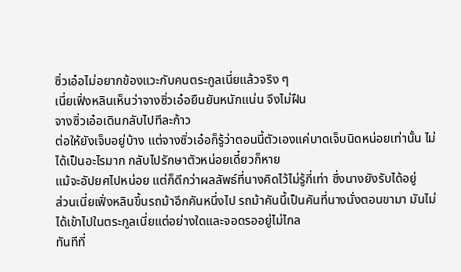ซิ่วเอ๋อไม่อยากข้องแวะกับคนตระกูลเนี่ยแล้วจริง ๆ
เนี่ยเฟิ่งหลินเห็นว่าจางซิ่วเอ๋อยืนยันหนักแน่น จึงไม่ฝืน
จางซิ่วเอ๋อเดินกลับไปทีละก้าว
ต่อให้ยังเจ็บอยู่บ้าง แต่จางซิ่วเอ๋อก็รู้ว่าตอนนี้ตัวเองแค่บาดเจ็บนิดหน่อยเท่านั้น ไม่ได้เป็นอะไรมาก กลับไปรักษาตัวหน่อยเดี๋ยวก็หาย
แม้จะอัปยศไปหน่อย แต่ก็ดีกว่าผลลัพธ์ที่นางคิดไว้ไม่รู้กี่เท่า ซึ่งนางยังรับได้อยู่
ส่วนเนี่ยเฟิ่งหลินขึ้นรถม้าอีกคันหนึ่งไป รถม้าคันนี้เป็นคันที่นางนั่งตอนขามา มันไม่ได้เข้าไปในตระกูลเนี่ยแต่อย่างใดและจอดรออยู่ไม่ไกล
ทันทีที่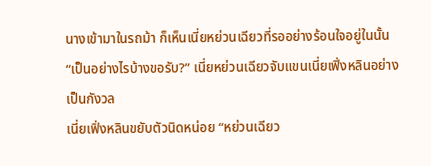นางเข้ามาในรถม้า ก็เห็นเนี่ยหย่วนเฉียวที่รออย่างร้อนใจอยู่ในนั้น
“เป็นอย่างไรบ้างขอรับ?” เนี่ยหย่วนเฉียวจับแขนเนี่ยเฟิ่งหลินอย่างเป็นกังวล
เนี่ยเฟิ่งหลินขยับตัวนิดหน่อย “หย่วนเฉียว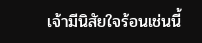เจ้ามีนิสัยใจร้อนเช่นนี้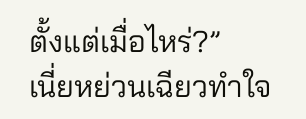ตั้งแต่เมื่อไหร่?”
เนี่ยหย่วนเฉียวทำใจ